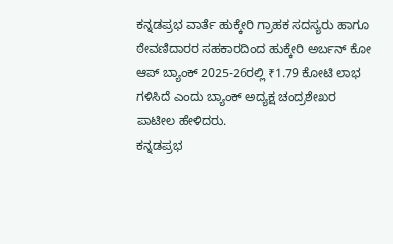ಕನ್ನಡಪ್ರಭ ವಾರ್ತೆ ಹುಕ್ಕೇರಿ ಗ್ರಾಹಕ ಸದಸ್ಯರು ಹಾಗೂ ಠೇವಣಿದಾರರ ಸಹಕಾರದಿಂದ ಹುಕ್ಕೇರಿ ಅರ್ಬನ್ ಕೋ ಆಪ್ ಬ್ಯಾಂಕ್ 2025-26ರಲ್ಲಿ ₹1.79 ಕೋಟಿ ಲಾಭ ಗಳಿಸಿದೆ ಎಂದು ಬ್ಯಾಂಕ್ ಅದ್ಯಕ್ಷ ಚಂದ್ರಶೇಖರ ಪಾಟೀಲ ಹೇಳಿದರು.
ಕನ್ನಡಪ್ರಭ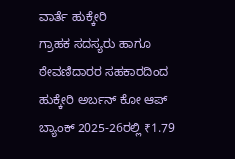ವಾರ್ತೆ ಹುಕ್ಕೇರಿ
ಗ್ರಾಹಕ ಸದಸ್ಯರು ಹಾಗೂ ಠೇವಣಿದಾರರ ಸಹಕಾರದಿಂದ ಹುಕ್ಕೇರಿ ಅರ್ಬನ್ ಕೋ ಆಪ್ ಬ್ಯಾಂಕ್ 2025-26ರಲ್ಲಿ ₹1.79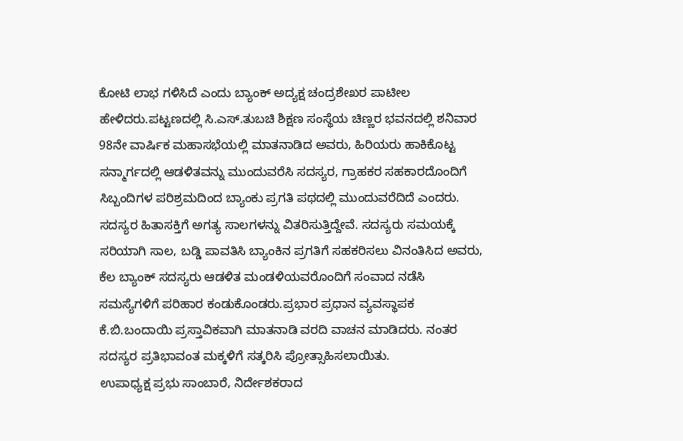ಕೋಟಿ ಲಾಭ ಗಳಿಸಿದೆ ಎಂದು ಬ್ಯಾಂಕ್ ಅದ್ಯಕ್ಷ ಚಂದ್ರಶೇಖರ ಪಾಟೀಲ ಹೇಳಿದರು.ಪಟ್ಟಣದಲ್ಲಿ ಸಿ.ಎಸ್.ತುಬಚಿ ಶಿಕ್ಷಣ ಸಂಸ್ಥೆಯ ಚಿಣ್ಣರ ಭವನದಲ್ಲಿ ಶನಿವಾರ 98ನೇ ವಾರ್ಷಿಕ ಮಹಾಸಭೆಯಲ್ಲಿ ಮಾತನಾಡಿದ ಅವರು, ಹಿರಿಯರು ಹಾಕಿಕೊಟ್ಟ ಸನ್ಮಾರ್ಗದಲ್ಲಿ ಆಡಳಿತವನ್ನು ಮುಂದುವರೆಸಿ ಸದಸ್ಯರ, ಗ್ರಾಹಕರ ಸಹಕಾರದೊಂದಿಗೆ ಸಿಬ್ಬಂದಿಗಳ ಪರಿಶ್ರಮದಿಂದ ಬ್ಯಾಂಕು ಪ್ರಗತಿ ಪಥದಲ್ಲಿ ಮುಂದುವರೆದಿದೆ ಎಂದರು.
ಸದಸ್ಯರ ಹಿತಾಸಕ್ತಿಗೆ ಅಗತ್ಯ ಸಾಲಗಳನ್ನು ವಿತರಿಸುತ್ತಿದ್ದೇವೆ. ಸದಸ್ಯರು ಸಮಯಕ್ಕೆ ಸರಿಯಾಗಿ ಸಾಲ, ಬಡ್ಡಿ ಪಾವತಿಸಿ ಬ್ಯಾಂಕಿನ ಪ್ರಗತಿಗೆ ಸಹಕರಿಸಲು ವಿನಂತಿಸಿದ ಅವರು, ಕೆಲ ಬ್ಯಾಂಕ್ ಸದಸ್ಯರು ಆಡಳಿತ ಮಂಡಳಿಯವರೊಂದಿಗೆ ಸಂವಾದ ನಡೆಸಿ ಸಮಸ್ಯೆಗಳಿಗೆ ಪರಿಹಾರ ಕಂಡುಕೊಂಡರು.ಪ್ರಭಾರ ಪ್ರಧಾನ ವ್ಯವಸ್ಥಾಪಕ ಕೆ.ಬಿ.ಬಂದಾಯಿ ಪ್ರಸ್ತಾವಿಕವಾಗಿ ಮಾತನಾಡಿ ವರದಿ ವಾಚನ ಮಾಡಿದರು. ನಂತರ ಸದಸ್ಯರ ಪ್ರತಿಭಾವಂತ ಮಕ್ಕಳಿಗೆ ಸತ್ಕರಿಸಿ ಪ್ರೋತ್ಸಾಹಿಸಲಾಯಿತು.
ಉಪಾಧ್ಯಕ್ಷ ಪ್ರಭು ಸಾಂಬಾರೆ, ನಿರ್ದೇಶಕರಾದ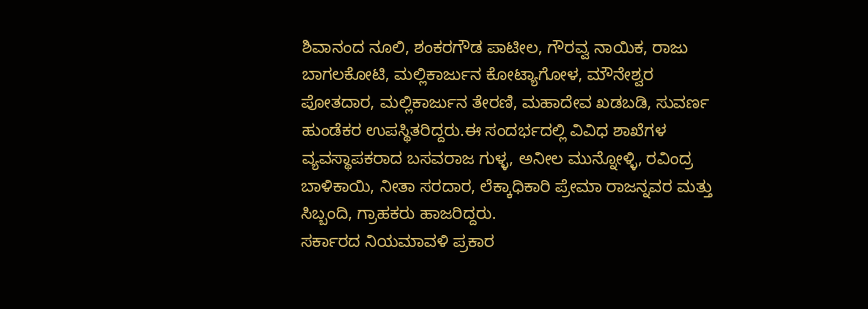ಶಿವಾನಂದ ನೂಲಿ, ಶಂಕರಗೌಡ ಪಾಟೀಲ, ಗೌರವ್ವ ನಾಯಿಕ, ರಾಜು ಬಾಗಲಕೋಟಿ, ಮಲ್ಲಿಕಾರ್ಜುನ ಕೋಟ್ಯಾಗೋಳ, ಮೌನೇಶ್ವರ ಪೋತದಾರ, ಮಲ್ಲಿಕಾರ್ಜುನ ತೇರಣಿ, ಮಹಾದೇವ ಖಡಬಡಿ, ಸುವರ್ಣ ಹುಂಡೆಕರ ಉಪಸ್ಥಿತರಿದ್ದರು.ಈ ಸಂದರ್ಭದಲ್ಲಿ ವಿವಿಧ ಶಾಖೆಗಳ ವ್ಯವಸ್ಥಾಪಕರಾದ ಬಸವರಾಜ ಗುಳ್ಳ, ಅನೀಲ ಮುನ್ನೋಳ್ಳಿ, ರವಿಂದ್ರ ಬಾಳಿಕಾಯಿ, ನೀತಾ ಸರದಾರ, ಲೆಕ್ಕಾಧಿಕಾರಿ ಪ್ರೇಮಾ ರಾಜನ್ನವರ ಮತ್ತು ಸಿಬ್ಬಂದಿ, ಗ್ರಾಹಕರು ಹಾಜರಿದ್ದರು.
ಸರ್ಕಾರದ ನಿಯಮಾವಳಿ ಪ್ರಕಾರ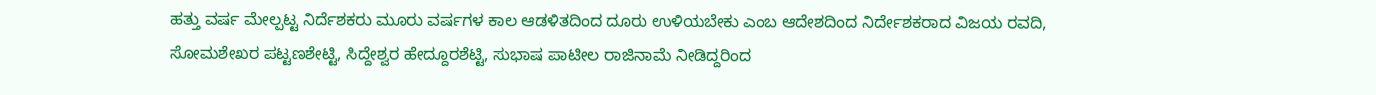ಹತ್ತು ವರ್ಷ ಮೇಲ್ಪಟ್ಟ ನಿರ್ದೆಶಕರು ಮೂರು ವರ್ಷಗಳ ಕಾಲ ಆಡಳಿತದಿಂದ ದೂರು ಉಳಿಯಬೇಕು ಎಂಬ ಆದೇಶದಿಂದ ನಿರ್ದೇಶಕರಾದ ವಿಜಯ ರವದಿ, ಸೋಮಶೇಖರ ಪಟ್ಟಣಶೇಟ್ಟಿ, ಸಿದ್ದೇಶ್ವರ ಹೇದ್ದೂರಶೆಟ್ಟಿ, ಸುಭಾಷ ಪಾಟೀಲ ರಾಜಿನಾಮೆ ನೀಡಿದ್ದರಿಂದ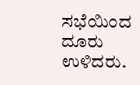ಸಭೆಯಿಂದ ದೂರು ಉಳಿದರು.